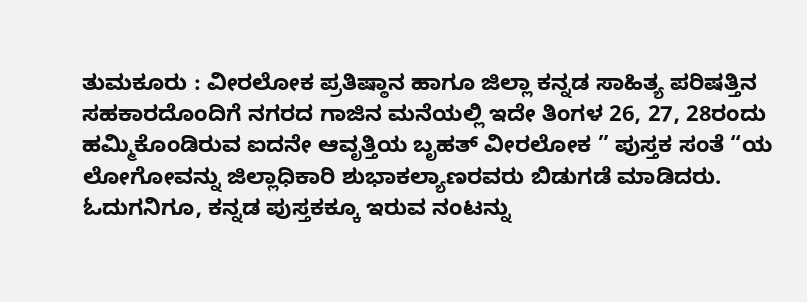ತುಮಕೂರು : ವೀರಲೋಕ ಪ್ರತಿಷ್ಠಾನ ಹಾಗೂ ಜಿಲ್ಲಾ ಕನ್ನಡ ಸಾಹಿತ್ಯ ಪರಿಷತ್ತಿನ ಸಹಕಾರದೊಂದಿಗೆ ನಗರದ ಗಾಜಿನ ಮನೆಯಲ್ಲಿ ಇದೇ ತಿಂಗಳ 26, 27, 28ರಂದು ಹಮ್ಮಿಕೊಂಡಿರುವ ಐದನೇ ಆವೃತ್ತಿಯ ಬೃಹತ್ ವೀರಲೋಕ ” ಪುಸ್ತಕ ಸಂತೆ “ಯ ಲೋಗೋವನ್ನು ಜಿಲ್ಲಾಧಿಕಾರಿ ಶುಭಾಕಲ್ಯಾಣರವರು ಬಿಡುಗಡೆ ಮಾಡಿದರು. ಓದುಗನಿಗೂ, ಕನ್ನಡ ಪುಸ್ತಕಕ್ಕೂ ಇರುವ ನಂಟನ್ನು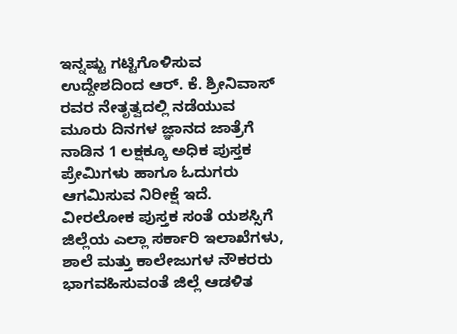ಇನ್ನಷ್ಟು ಗಟ್ಟಿಗೊಳಿಸುವ ಉದ್ದೇಶದಿಂದ ಆರ್. ಕೆ. ಶ್ರೀನಿವಾಸ್ ರವರ ನೇತೃತ್ವದಲ್ಲಿ ನಡೆಯುವ ಮೂರು ದಿನಗಳ ಜ್ಞಾನದ ಜಾತ್ರೆಗೆ ನಾಡಿನ 1 ಲಕ್ಷಕ್ಕೂ ಅಧಿಕ ಪುಸ್ತಕ ಪ್ರೇಮಿಗಳು ಹಾಗೂ ಓದುಗರು ಆಗಮಿಸುವ ನಿರೀಕ್ಷೆ ಇದೆ. ವೀರಲೋಕ ಪುಸ್ತಕ ಸಂತೆ ಯಶಸ್ಸಿಗೆ ಜಿಲ್ಲೆಯ ಎಲ್ಲಾ ಸರ್ಕಾರಿ ಇಲಾಖೆಗಳು, ಶಾಲೆ ಮತ್ತು ಕಾಲೇಜುಗಳ ನೌಕರರು ಭಾಗವಹಿಸುವಂತೆ ಜಿಲ್ಲೆ ಆಡಳಿತ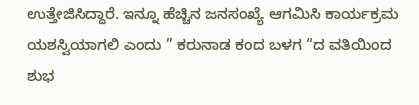ಉತ್ತೇಜಿಸಿದ್ದಾರೆ. ಇನ್ನೂ ಹೆಚ್ಚಿನ ಜನಸಂಖ್ಯೆ ಆಗಮಿಸಿ ಕಾರ್ಯಕ್ರಮ ಯಶಸ್ವಿಯಾಗಲಿ ಎಂದು ” ಕರುನಾಡ ಕಂದ ಬಳಗ “ದ ವತಿಯಿಂದ ಶುಭ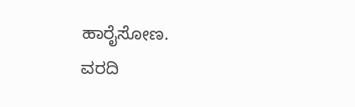ಹಾರೈಸೋಣ.
ವರದಿ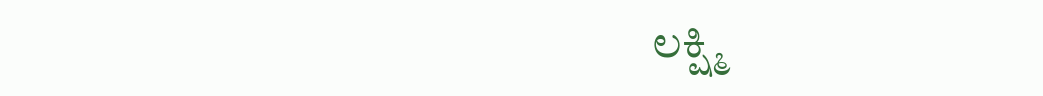ಲಕ್ಷ್ಮಿ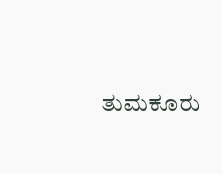ತುಮಕೂರು